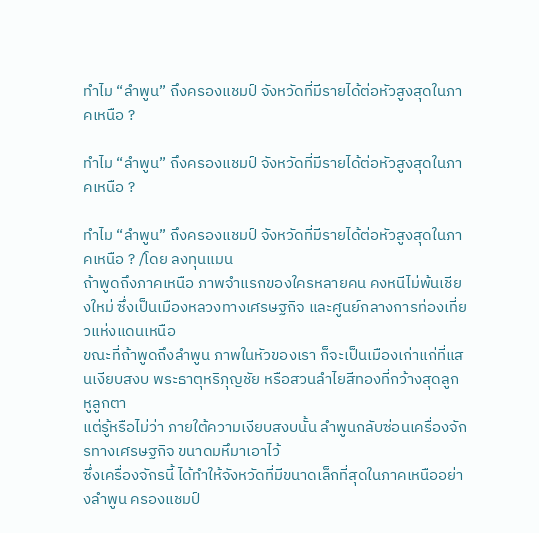ทำไม “ลำพูน” ถึงครองแชมป์ จังหวัดที่มีรายได้ต่อหัวสูงสุดในภาคเหนือ ?

ทำไม “ลำพูน” ถึงครองแชมป์ จังหวัดที่มีรายได้ต่อหัวสูงสุดในภาคเหนือ ?

ทำไม “ลำพูน” ถึงครองแชมป์ จังหวัดที่มีรายได้ต่อหัวสูงสุดในภาคเหนือ ? /โดย ลงทุนแมน
ถ้าพูดถึงภาคเหนือ ภาพจำแรกของใครหลายคน คงหนีไม่พ้นเชียงใหม่ ซึ่งเป็นเมืองหลวงทางเศรษฐกิจ และศูนย์กลางการท่องเที่ยวแห่งแดนเหนือ
ขณะที่ถ้าพูดถึงลำพูน ภาพในหัวของเรา ก็จะเป็นเมืองเก่าแก่ที่แสนเงียบสงบ พระธาตุหริภุญชัย หรือสวนลำไยสีทองที่กว้างสุดลูกหูลูกตา
แต่รู้หรือไม่ว่า ภายใต้ความเงียบสงบนั้น ลำพูนกลับซ่อนเครื่องจักรทางเศรษฐกิจ ขนาดมหึมาเอาไว้
ซึ่งเครื่องจักรนี้ ได้ทำให้จังหวัดที่มีขนาดเล็กที่สุดในภาคเหนืออย่างลำพูน ครองแชมป์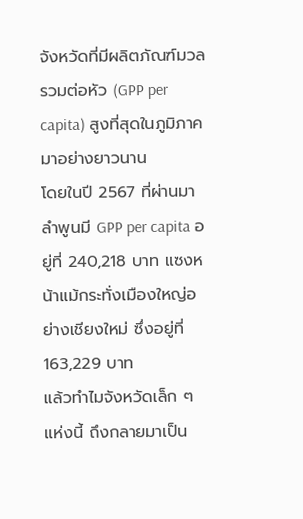จังหวัดที่มีผลิตภัณฑ์มวลรวมต่อหัว (GPP per capita) สูงที่สุดในภูมิภาคมาอย่างยาวนาน
โดยในปี 2567 ที่ผ่านมา ลำพูนมี GPP per capita อยู่ที่ 240,218 บาท แซงหน้าแม้กระทั่งเมืองใหญ่อย่างเชียงใหม่ ซึ่งอยู่ที่ 163,229 บาท
แล้วทำไมจังหวัดเล็ก ๆ แห่งนี้ ถึงกลายมาเป็น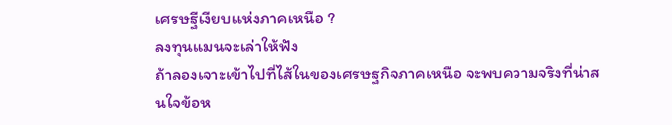เศรษฐีเงียบแห่งภาคเหนือ ?
ลงทุนแมนจะเล่าให้ฟัง
ถ้าลองเจาะเข้าไปที่ไส้ในของเศรษฐกิจภาคเหนือ จะพบความจริงที่น่าสนใจข้อห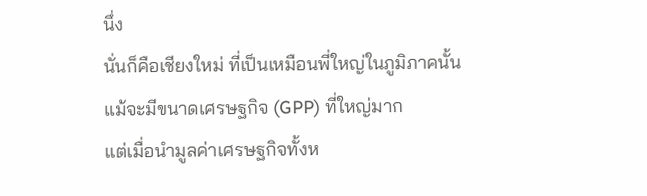นึ่ง
นั่นก็คือเชียงใหม่ ที่เป็นเหมือนพี่ใหญ่ในภูมิภาคนั้น แม้จะมีขนาดเศรษฐกิจ (GPP) ที่ใหญ่มาก
แต่เมื่อนำมูลค่าเศรษฐกิจทั้งห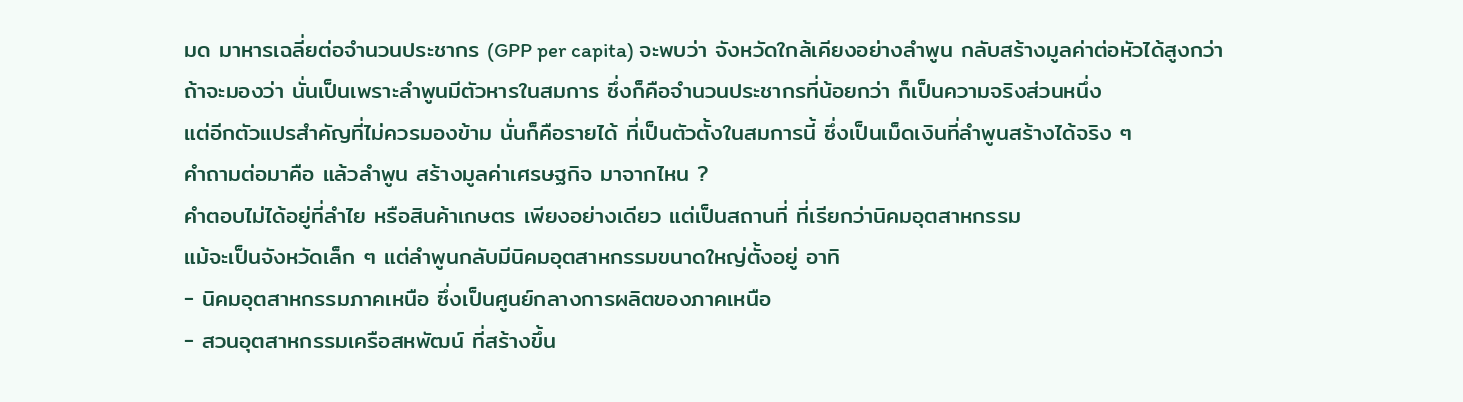มด มาหารเฉลี่ยต่อจำนวนประชากร (GPP per capita) จะพบว่า จังหวัดใกล้เคียงอย่างลำพูน กลับสร้างมูลค่าต่อหัวได้สูงกว่า
ถ้าจะมองว่า นั่นเป็นเพราะลำพูนมีตัวหารในสมการ ซึ่งก็คือจำนวนประชากรที่น้อยกว่า ก็เป็นความจริงส่วนหนึ่ง
แต่อีกตัวแปรสำคัญที่ไม่ควรมองข้าม นั่นก็คือรายได้ ที่เป็นตัวตั้งในสมการนี้ ซึ่งเป็นเม็ดเงินที่ลำพูนสร้างได้จริง ๆ
คำถามต่อมาคือ แล้วลำพูน สร้างมูลค่าเศรษฐกิจ มาจากไหน ?
คำตอบไม่ได้อยู่ที่ลำไย หรือสินค้าเกษตร เพียงอย่างเดียว แต่เป็นสถานที่ ที่เรียกว่านิคมอุตสาหกรรม
แม้จะเป็นจังหวัดเล็ก ๆ แต่ลำพูนกลับมีนิคมอุตสาหกรรมขนาดใหญ่ตั้งอยู่ อาทิ
- นิคมอุตสาหกรรมภาคเหนือ ซึ่งเป็นศูนย์กลางการผลิตของภาคเหนือ
- สวนอุตสาหกรรมเครือสหพัฒน์ ที่สร้างขึ้น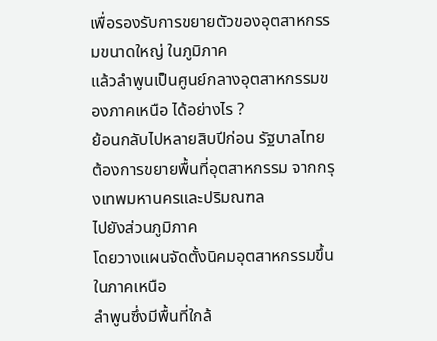เพื่อรองรับการขยายตัวของอุตสาหกรรมขนาดใหญ่ ในภูมิภาค
แล้วลำพูนเป็นศูนย์กลางอุตสาหกรรมของภาคเหนือ ได้อย่างไร ?
ย้อนกลับไปหลายสิบปีก่อน รัฐบาลไทยต้องการขยายพื้นที่อุตสาหกรรม จากกรุงเทพมหานครและปริมณฑล
ไปยังส่วนภูมิภาค
โดยวางแผนจัดตั้งนิคมอุตสาหกรรมขึ้นในภาคเหนือ
ลำพูนซึ่งมีพื้นที่ใกล้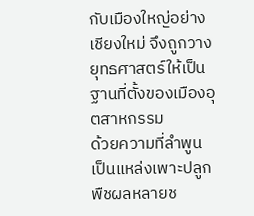กับเมืองใหญ่อย่างเชียงใหม่ จึงถูกวางยุทธศาสตร์ให้เป็นฐานที่ตั้งของเมืองอุตสาหกรรม
ด้วยความที่ลำพูน เป็นแหล่งเพาะปลูกพืชผลหลายช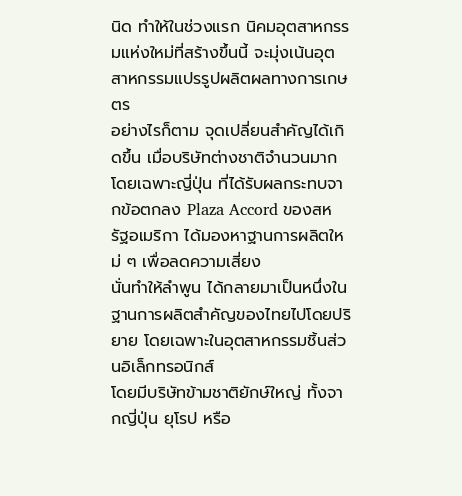นิด ทำให้ในช่วงแรก นิคมอุตสาหกรรมแห่งใหม่ที่สร้างขึ้นนี้ จะมุ่งเน้นอุตสาหกรรมแปรรูปผลิตผลทางการเกษตร
อย่างไรก็ตาม จุดเปลี่ยนสำคัญได้เกิดขึ้น เมื่อบริษัทต่างชาติจำนวนมาก โดยเฉพาะญี่ปุ่น ที่ได้รับผลกระทบจากข้อตกลง Plaza Accord ของสหรัฐอเมริกา ได้มองหาฐานการผลิตใหม่ ๆ เพื่อลดความเสี่ยง
นั่นทำให้ลำพูน ได้กลายมาเป็นหนึ่งในฐานการผลิตสำคัญของไทยไปโดยปริยาย โดยเฉพาะในอุตสาหกรรมชิ้นส่วนอิเล็กทรอนิกส์
โดยมีบริษัทข้ามชาติยักษ์ใหญ่ ทั้งจากญี่ปุ่น ยุโรป หรือ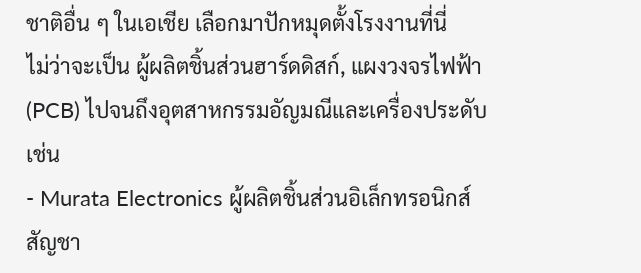ชาติอื่น ๆ ในเอเชีย เลือกมาปักหมุดตั้งโรงงานที่นี่
ไม่ว่าจะเป็น ผู้ผลิตชิ้นส่วนฮาร์ดดิสก์, แผงวงจรไฟฟ้า (PCB) ไปจนถึงอุตสาหกรรมอัญมณีและเครื่องประดับ เช่น
- Murata Electronics ผู้ผลิตชิ้นส่วนอิเล็กทรอนิกส์ สัญชา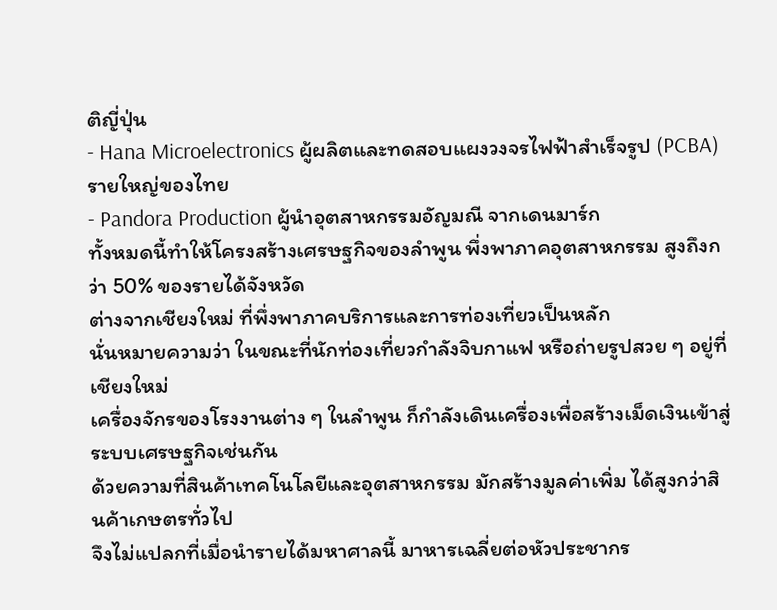ติญี่ปุ่น
- Hana Microelectronics ผู้ผลิตและทดสอบแผงวงจรไฟฟ้าสำเร็จรูป (PCBA) รายใหญ่ของไทย
- Pandora Production ผู้นำอุตสาหกรรมอัญมณี จากเดนมาร์ก
ทั้งหมดนี้ทำให้โครงสร้างเศรษฐกิจของลำพูน พึ่งพาภาคอุตสาหกรรม สูงถึงกว่า 50% ของรายได้จังหวัด
ต่างจากเชียงใหม่ ที่พึ่งพาภาคบริการและการท่องเที่ยวเป็นหลัก
นั่นหมายความว่า ในขณะที่นักท่องเที่ยวกำลังจิบกาแฟ หรือถ่ายรูปสวย ๆ อยู่ที่เชียงใหม่
เครื่องจักรของโรงงานต่าง ๆ ในลำพูน ก็กำลังเดินเครื่องเพื่อสร้างเม็ดเงินเข้าสู่ระบบเศรษฐกิจเช่นกัน
ด้วยความที่สินค้าเทคโนโลยีและอุตสาหกรรม มักสร้างมูลค่าเพิ่ม ได้สูงกว่าสินค้าเกษตรทั่วไป
จึงไม่แปลกที่เมื่อนำรายได้มหาศาลนี้ มาหารเฉลี่ยต่อหัวประชากร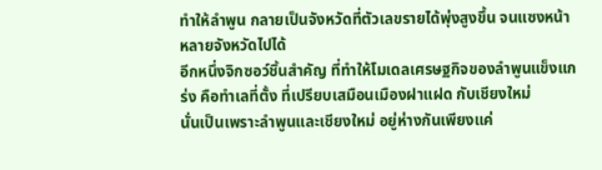ทำให้ลำพูน กลายเป็นจังหวัดที่ตัวเลขรายได้พุ่งสูงขึ้น จนแซงหน้าหลายจังหวัดไปได้
อีกหนึ่งจิกซอว์ชิ้นสำคัญ ที่ทำให้โมเดลเศรษฐกิจของลำพูนแข็งแกร่ง คือทำเลที่ตั้ง ที่เปรียบเสมือนเมืองฝาแฝด กับเชียงใหม่
นั่นเป็นเพราะลำพูนและเชียงใหม่ อยู่ห่างกันเพียงแค่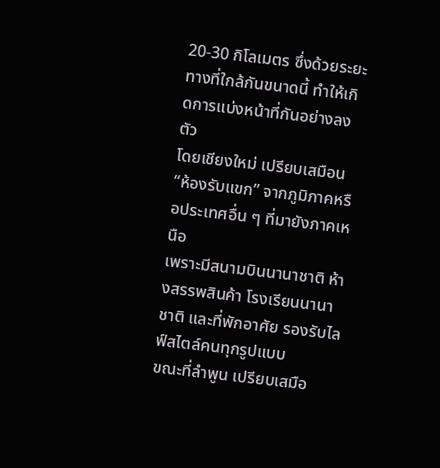20-30 กิโลเมตร ซึ่งด้วยระยะทางที่ใกล้กันขนาดนี้ ทำให้เกิดการแบ่งหน้าที่กันอย่างลงตัว
โดยเชียงใหม่ เปรียบเสมือน “ห้องรับแขก” จากภูมิภาคหรือประเทศอื่น ๆ ที่มายังภาคเหนือ
เพราะมีสนามบินนานาชาติ ห้างสรรพสินค้า โรงเรียนนานาชาติ และที่พักอาศัย รองรับไลฟ์สไตล์คนทุกรูปแบบ
ขณะที่ลำพูน เปรียบเสมือ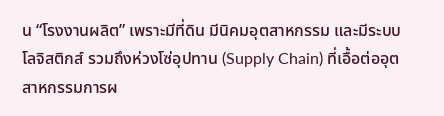น “โรงงานผลิต” เพราะมีที่ดิน มีนิคมอุตสาหกรรม และมีระบบโลจิสติกส์ รวมถึงห่วงโซ่อุปทาน (Supply Chain) ที่เอื้อต่ออุตสาหกรรมการผ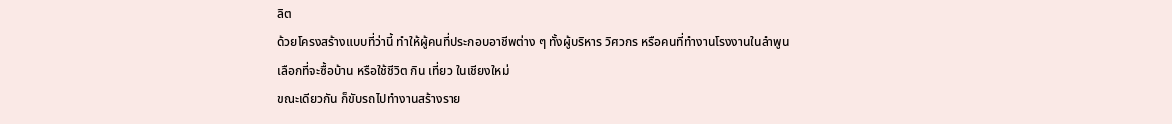ลิต
ด้วยโครงสร้างแบบที่ว่านี้ ทำให้ผู้คนที่ประกอบอาชีพต่าง ๆ ทั้งผู้บริหาร วิศวกร หรือคนที่ทำงานโรงงานในลำพูน
เลือกที่จะซื้อบ้าน หรือใช้ชีวิต กิน เที่ยว ในเชียงใหม่
ขณะเดียวกัน ก็ขับรถไปทำงานสร้างราย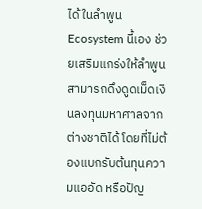ได้ ในลำพูน
Ecosystem นี้เอง ช่วยเสริมแกร่งให้ลำพูน สามารถดึงดูดเม็ดเงินลงทุนมหาศาลจากต่างชาติได้ โดยที่ไม่ต้องแบกรับต้นทุนความแออัด หรือปัญ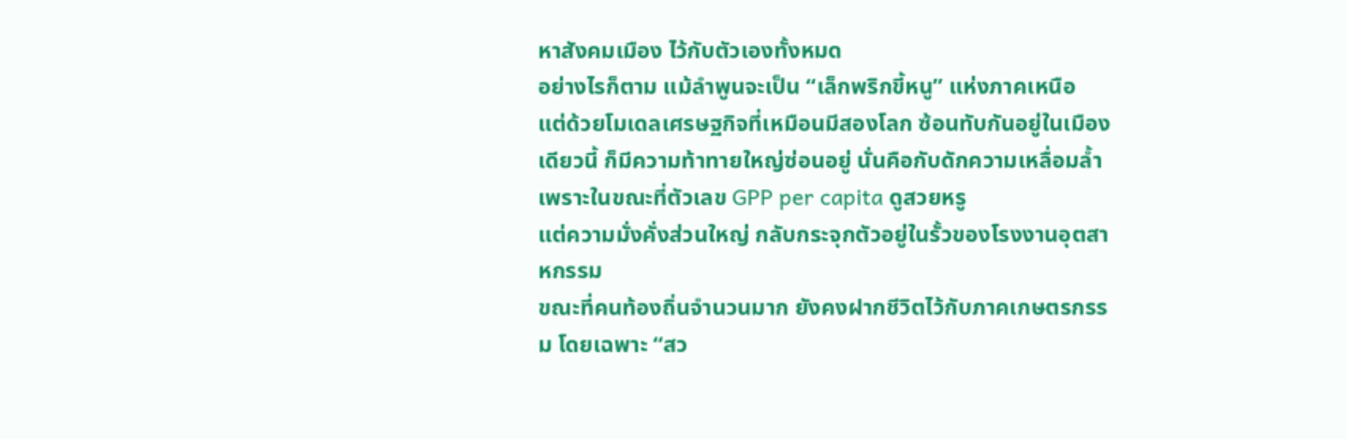หาสังคมเมือง ไว้กับตัวเองทั้งหมด
อย่างไรก็ตาม แม้ลำพูนจะเป็น “เล็กพริกขี้หนู” แห่งภาคเหนือ
แต่ด้วยโมเดลเศรษฐกิจที่เหมือนมีสองโลก ซ้อนทับกันอยู่ในเมืองเดียวนี้ ก็มีความท้าทายใหญ่ซ่อนอยู่ นั่นคือกับดักความเหลื่อมล้ำ
เพราะในขณะที่ตัวเลข GPP per capita ดูสวยหรู
แต่ความมั่งคั่งส่วนใหญ่ กลับกระจุกตัวอยู่ในรั้วของโรงงานอุตสาหกรรม
ขณะที่คนท้องถิ่นจำนวนมาก ยังคงฝากชีวิตไว้กับภาคเกษตรกรรม โดยเฉพาะ “สว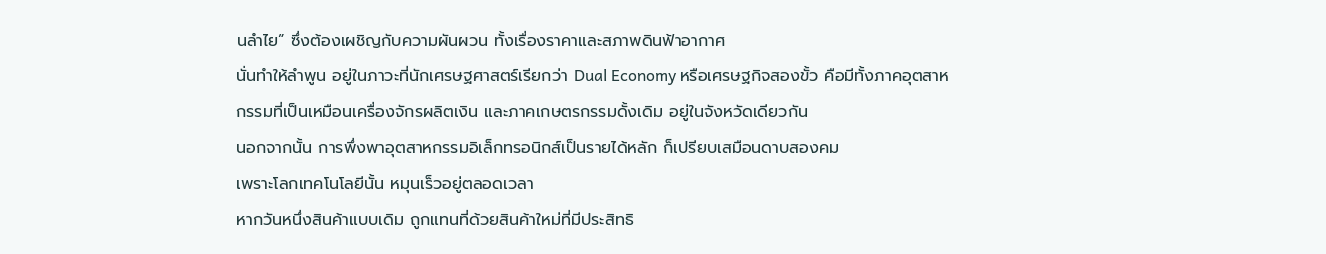นลำไย” ซึ่งต้องเผชิญกับความผันผวน ทั้งเรื่องราคาและสภาพดินฟ้าอากาศ
นั่นทำให้ลำพูน อยู่ในภาวะที่นักเศรษฐศาสตร์เรียกว่า Dual Economy หรือเศรษฐกิจสองขั้ว คือมีทั้งภาคอุตสาหกรรมที่เป็นเหมือนเครื่องจักรผลิตเงิน และภาคเกษตรกรรมดั้งเดิม อยู่ในจังหวัดเดียวกัน
นอกจากนั้น การพึ่งพาอุตสาหกรรมอิเล็กทรอนิกส์เป็นรายได้หลัก ก็เปรียบเสมือนดาบสองคม
เพราะโลกเทคโนโลยีนั้น หมุนเร็วอยู่ตลอดเวลา
หากวันหนึ่งสินค้าแบบเดิม ถูกแทนที่ด้วยสินค้าใหม่ที่มีประสิทธิ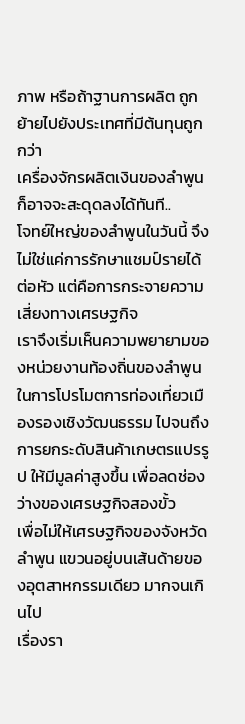ภาพ หรือถ้าฐานการผลิต ถูกย้ายไปยังประเทศที่มีต้นทุนถูกกว่า
เครื่องจักรผลิตเงินของลำพูน ก็อาจจะสะดุดลงได้ทันที..
โจทย์ใหญ่ของลำพูนในวันนี้ จึงไม่ใช่แค่การรักษาแชมป์รายได้ต่อหัว แต่คือการกระจายความเสี่ยงทางเศรษฐกิจ
เราจึงเริ่มเห็นความพยายามของหน่วยงานท้องถิ่นของลำพูน ในการโปรโมตการท่องเที่ยวเมืองรองเชิงวัฒนธรรม ไปจนถึงการยกระดับสินค้าเกษตรแปรรูป ให้มีมูลค่าสูงขึ้น เพื่อลดช่องว่างของเศรษฐกิจสองขั้ว
เพื่อไม่ให้เศรษฐกิจของจังหวัดลำพูน แขวนอยู่บนเส้นด้ายของอุตสาหกรรมเดียว มากจนเกินไป
เรื่องรา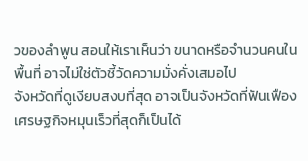วของลำพูน สอนให้เราเห็นว่า ขนาดหรือจำนวนคนในพื้นที่ อาจไม่ใช่ตัวชี้วัดความมั่งคั่งเสมอไป
จังหวัดที่ดูเงียบสงบที่สุด อาจเป็นจังหวัดที่ฟันเฟืองเศรษฐกิจหมุนเร็วที่สุดก็เป็นได้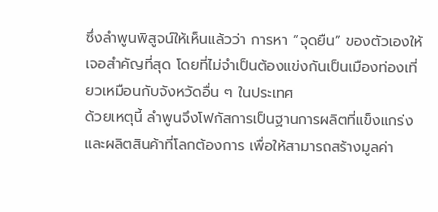ซึ่งลำพูนพิสูจน์ให้เห็นแล้วว่า การหา “จุดยืน” ของตัวเองให้เจอสำคัญที่สุด โดยที่ไม่จำเป็นต้องแข่งกันเป็นเมืองท่องเที่ยวเหมือนกับจังหวัดอื่น ๆ ในประเทศ
ด้วยเหตุนี้ ลำพูนจึงโฟกัสการเป็นฐานการผลิตที่แข็งแกร่ง และผลิตสินค้าที่โลกต้องการ เพื่อให้สามารถสร้างมูลค่า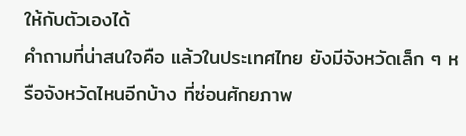ให้กับตัวเองได้
คำถามที่น่าสนใจคือ แล้วในประเทศไทย ยังมีจังหวัดเล็ก ๆ หรือจังหวัดไหนอีกบ้าง ที่ซ่อนศักยภาพ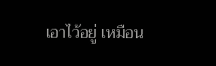เอาไว้อยู่ เหมือน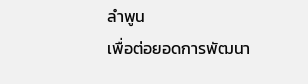ลำพูน
เพื่อต่อยอดการพัฒนา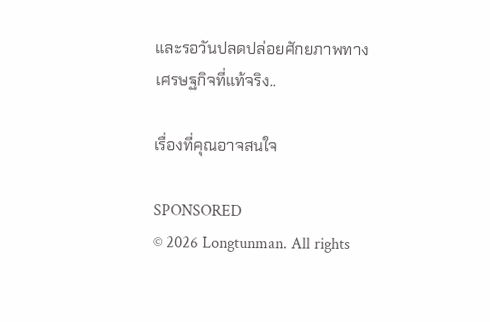และรอวันปลดปล่อยศักยภาพทางเศรษฐกิจที่แท้จริง..

เรื่องที่คุณอาจสนใจ

SPONSORED
© 2026 Longtunman. All rights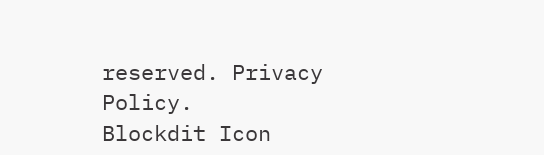reserved. Privacy Policy.
Blockdit Icon